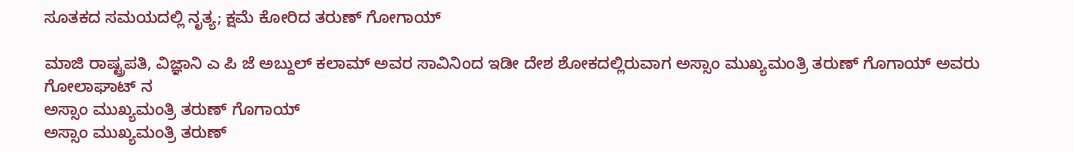ಸೂತಕದ ಸಮಯದಲ್ಲಿ ನೃತ್ಯ; ಕ್ಷಮೆ ಕೋರಿದ ತರುಣ್ ಗೋಗಾಯ್

ಮಾಜಿ ರಾಷ್ಟ್ರಪತಿ, ವಿಜ್ಞಾನಿ ಎ ಪಿ ಜೆ ಅಬ್ದುಲ್ ಕಲಾಮ್ ಅವರ ಸಾವಿನಿಂದ ಇಡೀ ದೇಶ ಶೋಕದಲ್ಲಿರುವಾಗ ಅಸ್ಸಾಂ ಮುಖ್ಯಮಂತ್ರಿ ತರುಣ್ ಗೊಗಾಯ್ ಅವರು ಗೋಲಾಘಾಟ್ ನ
ಅಸ್ಸಾಂ ಮುಖ್ಯಮಂತ್ರಿ ತರುಣ್ ಗೊಗಾಯ್
ಅಸ್ಸಾಂ ಮುಖ್ಯಮಂತ್ರಿ ತರುಣ್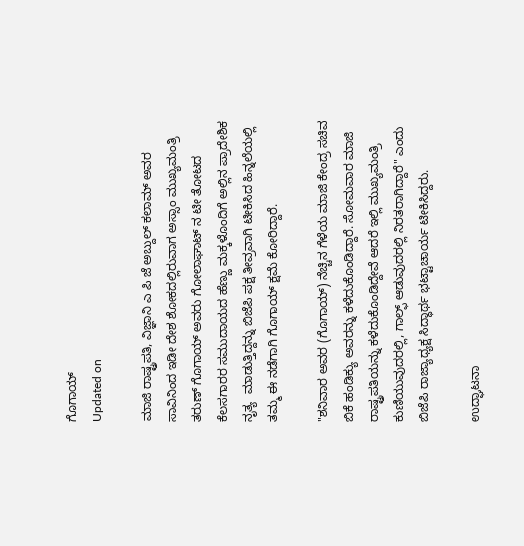ಗೊಗಾಯ್
Updated on

ಮಾಜಿ ರಾಷ್ಟ್ರಪತಿ, ವಿಜ್ಞಾನಿ ಎ ಪಿ ಜೆ ಅಬ್ದುಲ್ ಕಲಾಮ್ ಅವರ ಸಾವಿನಿಂದ ಇಡೀ ದೇಶ ಶೋಕದಲ್ಲಿರುವಾಗ ಅಸ್ಸಾಂ ಮುಖ್ಯಮಂತ್ರಿ ತರುಣ್ ಗೊಗಾಯ್ ಅವರು ಗೋಲಾಘಾಟ್ ನ ಟೀ ತೋಟದ ಕೆಲಸಗಾರರ ಸಮುದಾಯದ ಹೆಣ್ಣು ಮಕ್ಕಳೊಂದಿಗೆ ಅಲ್ಲಿನ ಪ್ರಾದೇಶಿಕ ನೃತ್ಯ  ಮಾಡುತ್ತಿದ್ದನ್ನು ಬಿಜೆಪಿ ಪಕ್ಷ ತೀವ್ರವಾಗಿ ಟೀಕಿಸಿದ ಹಿನ್ನಲೆಯಲ್ಲಿ ತಮ್ಮ ಈ ನಡೆಗಾಗಿ ಗೊಗಾಯ್ ಕ್ಷಮೆ ಕೋರಿದ್ದಾರೆ.

"ಶನಿವಾರ ಅವರ (ಗೊಗಾಯ್) ನೆಚ್ಚಿನ ಗೆಳೆಯ ಮಾಜಿ ಕೇಂದ್ರ ಸಚಿವ ಬಿಕೆ ಹಂಡಿಕ್ಯು ಅವರನ್ನು ಕಳೆದುಕೊಂಡಿದ್ದಾರೆ. ಸೋಮವಾರ ಮಾಜಿ ರಾಷ್ಟ್ರಪತಿಯನ್ನು ಕಳೆದುಕೊಂಡಿದ್ದೇವೆ ಆದರೆ ಇಲ್ಲಿ ಮುಖ್ಯಮಂತ್ರಿ ಕುಣಿಯುವುದರಲ್ಲಿ, ಗಾಲ್ಫ್ ಆಡುವುದರಲ್ಲಿ ನಿರತರಾಗಿದ್ದಾರೆ" ಎಂದು ಬಿಜೆಪಿ ರಾಜ್ಯಾಧ್ಯಕ್ಷ ಸಿದ್ಧಾರ್ಥ ಭಟ್ಟಾಚಾರ್ಯ ಟೀಕಿಸಿದ್ದರು.

ಉದ್ಘಾಟನಾ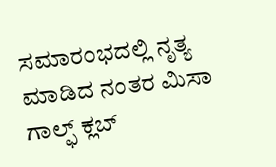ಸಮಾರಂಭದಲ್ಲಿ ನೃತ್ಯ ಮಾಡಿದ ನಂತರ ಮಿಸಾ ಗಾಲ್ಫ್ ಕ್ಲಬ್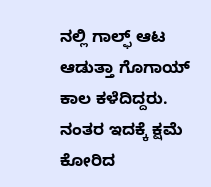ನಲ್ಲಿ ಗಾಲ್ಫ್ ಆಟ ಆಡುತ್ತಾ ಗೊಗಾಯ್ ಕಾಲ ಕಳೆದಿದ್ದರು. ನಂತರ ಇದಕ್ಕೆ ಕ್ಷಮೆ ಕೋರಿದ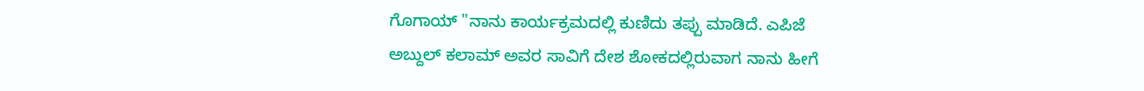ಗೊಗಾಯ್ "ನಾನು ಕಾರ್ಯಕ್ರಮದಲ್ಲಿ ಕುಣಿದು ತಪ್ಪು ಮಾಡಿದೆ. ಎಪಿಜೆ ಅಬ್ದುಲ್ ಕಲಾಮ್ ಅವರ ಸಾವಿಗೆ ದೇಶ ಶೋಕದಲ್ಲಿರುವಾಗ ನಾನು ಹೀಗೆ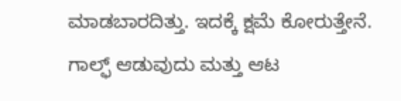ಮಾಡಬಾರದಿತ್ತು. ಇದಕ್ಕೆ ಕ್ಷಮೆ ಕೋರುತ್ತೇನೆ. ಗಾಲ್ಫ್ ಆಡುವುದು ಮತ್ತು ಆಟ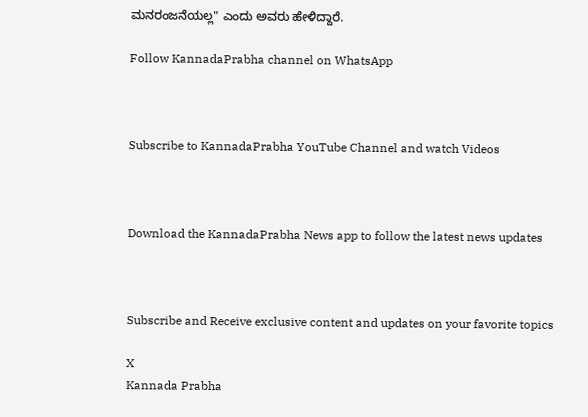ಮನರಂಜನೆಯಲ್ಲ" ಎಂದು ಅವರು ಹೇಳಿದ್ದಾರೆ.

Follow KannadaPrabha channel on WhatsApp



Subscribe to KannadaPrabha YouTube Channel and watch Videos



Download the KannadaPrabha News app to follow the latest news updates



Subscribe and Receive exclusive content and updates on your favorite topics

X
Kannada Prabha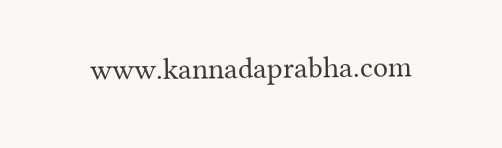www.kannadaprabha.com